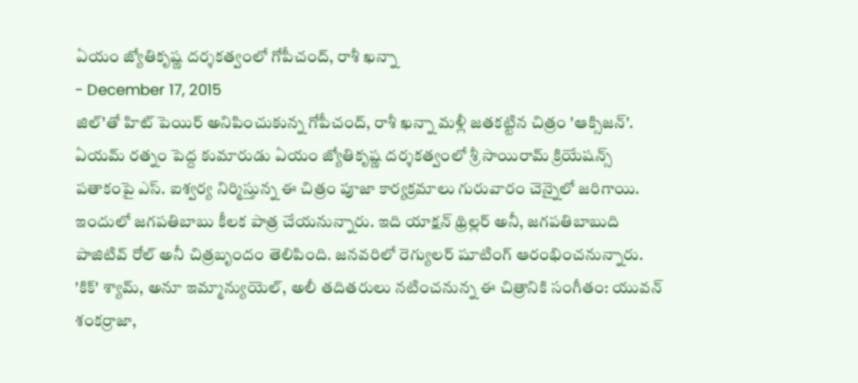ఏయం జ్యోతికృష్ణ దర్శకత్వంలో గోపీచంద్, రాశీ ఖన్నా
- December 17, 2015
జిల్'తో హిట్ పెయిర్ అనిపించుకున్న గోపీచంద్, రాశీ ఖన్నా మళ్లీ జతకట్టిన చిత్రం 'ఆక్సిజన్'. ఏయమ్ రత్నం పెద్ద కుమారుడు ఏయం జ్యోతికృష్ణ దర్శకత్వంలో శ్రీ సాయిరామ్ క్రియేషన్స్ పతాకంపై ఎస్. ఐశ్వర్య నిర్మిస్తున్న ఈ చిత్రం పూజా కార్యక్రమాలు గురువారం చెన్నైలో జరిగాయి. ఇందులో జగపతిబాబు కీలక పాత్ర చేయనున్నారు. ఇది యాక్షన్ థ్రిల్లర్ అనీ, జగపతిబాబుది పాజిటివ్ రోల్ అనీ చిత్రబృందం తెలిపింది. జనవరిలో రెగ్యులర్ షూటింగ్ ఆరంభించనున్నారు. 'కిక్' శ్యామ్, అనూ ఇమ్మాన్యుయెల్, అలీ తదితరులు నటించనున్న ఈ చిత్రానికి సంగీతం: యువన్ శంకర్రాజా,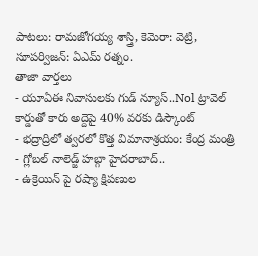పాటలు: రామజోగయ్య శాస్త్రి, కెమెరా: వెట్రి, సూపర్విజన్: ఏఎమ్ రత్నం.
తాజా వార్తలు
- యూఏఈ నివాసులకు గుడ్ న్యూస్..Nol ట్రావెల్ కార్డుతో కారు అద్దెపై 40% వరకు డిస్కౌంట్
- భద్రాద్రిలో త్వరలో కొత్త విమానాశ్రయం: కేంద్ర మంత్రి
- గ్లోబల్ నాలెడ్జ్ హబ్గా హైదరాబాద్..
- ఉక్రెయిన్ పై రష్యా క్షిపణుల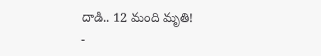దాడి.. 12 మంది మృతి!
-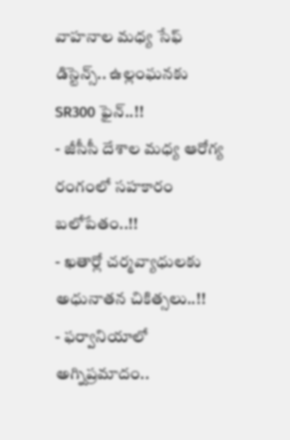వాహనాల మధ్య సేఫ్ డిస్టెన్స్.. ఉల్లంఘనకు SR300 ఫైన్..!!
- జీసీసీ దేశాల మధ్య ఆరోగ్య రంగంలో సహకారం బలోపేతం..!!
- ఖతార్లో చర్మవ్యాధులకు అధునాతన చికిత్సలు..!!
- ఫర్వానియాలో అగ్నిప్రమాదం..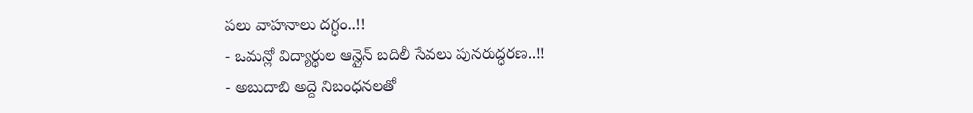పలు వాహనాలు దగ్ధం..!!
- ఒమన్లో విద్యార్థుల ఆన్లైన్ బదిలీ సేవలు పునరుద్ధరణ..!!
- అబుదాబి అద్దె నిబంధనలతో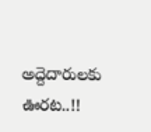అద్దెదారులకు ఊరట..!!